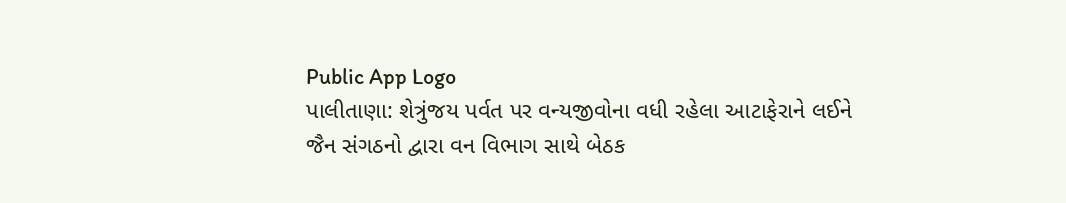Public App Logo
પાલીતાણા: શેત્રુંજય પર્વત પર વન્યજીવોના વધી રહેલા આટાફેરાને લઈને જૈન સંગઠનો દ્વારા વન વિભાગ સાથે બેઠક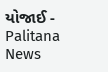યોજાઈ - Palitana News